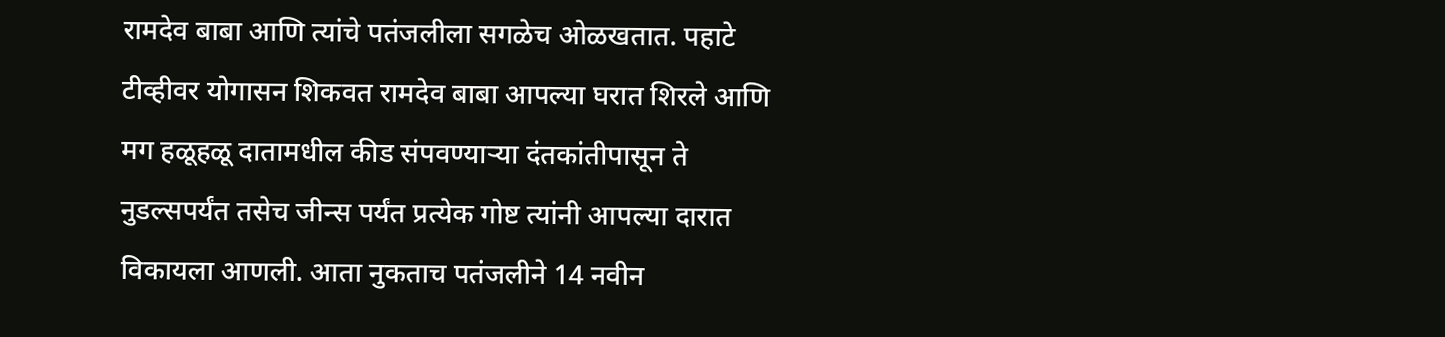रामदेव बाबा आणि त्यांचे पतंजलीला सगळेच ओळखतात. पहाटे टीव्हीवर योगासन शिकवत रामदेव बाबा आपल्या घरात शिरले आणि मग हळूहळू दातामधील कीड संपवण्याऱ्या दंतकांतीपासून ते नुडल्सपर्यंत तसेच जीन्स पर्यंत प्रत्येक गोष्ट त्यांनी आपल्या दारात विकायला आणली. आता नुकताच पतंजलीने 14 नवीन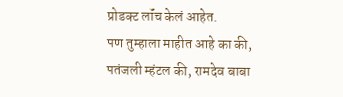प्रोडक्ट लॉंच केलं आहेत.
पण तुम्हाला माहीत आहे का की, पतंजली म्हंटल की, रामदेव बाबा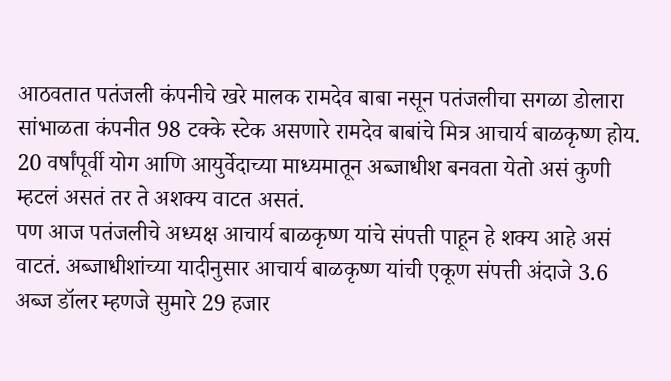आठवतात पतंजली कंपनीचे खरे मालक रामदेव बाबा नसून पतंजलीचा सगळा डोलारा सांभाळता कंपनीत 98 टक्के स्टेक असणारे रामदेव बाबांचे मित्र आचार्य बाळकृष्ण होय.
20 वर्षांपूर्वी योग आणि आयुर्वेदाच्या माध्यमातून अब्जाधीश बनवता येतो असं कुणी म्हटलं असतं तर ते अशक्य वाटत असतं.
पण आज पतंजलीचे अध्यक्ष आचार्य बाळकृष्ण यांचे संपत्ती पाहून हे शक्य आहे असं वाटतं. अब्जाधीशांच्या यादीनुसार आचार्य बाळकृष्ण यांची एकूण संपत्ती अंदाजे 3.6 अब्ज डॉलर म्हणजे सुमारे 29 हजार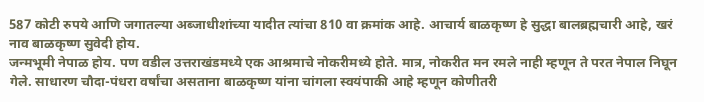587 कोटी रुपये आणि जगातल्या अब्जाधीशांच्या यादीत त्यांचा 810 वा क्रमांक आहे. आचार्य बाळकृष्ण हे सुद्धा बालब्रह्मचारी आहे, खरं नाव बाळकृष्ण सुवेदी होय.
जन्मभूमी नेपाळ होय. पण वडील उत्तराखंडमध्ये एक आश्रमाचे नोकरीमध्ये होते. मात्र, नोकरीत मन रमले नाही म्हणून ते परत नेपाल निघून गेले. साधारण चौदा-पंधरा वर्षांचा असताना बाळकृष्ण यांना चांगला स्वयंपाकी आहे म्हणून कोणीतरी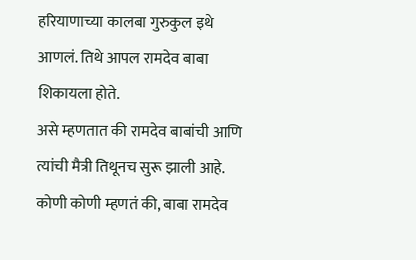हरियाणाच्या कालबा गुरुकुल इथे आणलं. तिथे आपल रामदेव बाबा शिकायला होते.
असे म्हणतात की रामदेव बाबांची आणि त्यांची मैत्री तिथूनच सुरू झाली आहे. कोणी कोणी म्हणतं की, बाबा रामदेव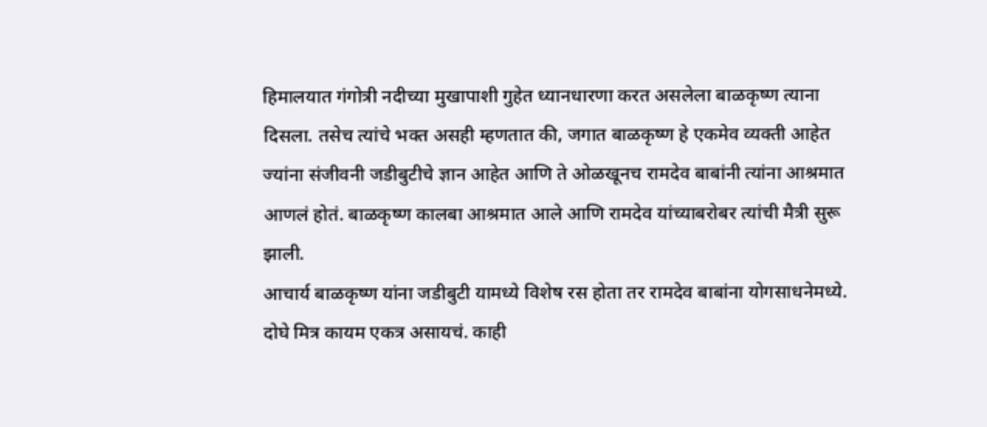हिमालयात गंगोत्री नदीच्या मुखापाशी गुहेत ध्यानधारणा करत असलेला बाळकृष्ण त्याना दिसला. तसेच त्यांचे भक्त असही म्हणतात की, जगात बाळकृष्ण हे एकमेव व्यक्ती आहेत ज्यांना संजीवनी जडीबुटीचे ज्ञान आहेत आणि ते ओळखूनच रामदेव बाबांनी त्यांना आश्रमात आणलं होतं. बाळकृष्ण कालबा आश्रमात आले आणि रामदेव यांच्याबरोबर त्यांची मैत्री सुरू झाली.
आचार्य बाळकृष्ण यांना जडीबुटी यामध्ये विशेष रस होता तर रामदेव बाबांना योगसाधनेमध्ये. दोघे मित्र कायम एकत्र असायचं. काही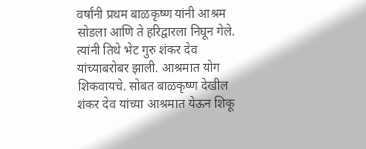वर्षांनी प्रथम बाळकृष्ण यांनी आश्रम सोडला आणि ते हरिद्वारला निघून गेले. त्यांनी तिथे भेट गुरु शंकर देव यांच्याबरोबर झाली. आश्रमात योग शिकवायचे. सोबत बाळकृष्ण देखील शंकर देव यांच्या आश्रमात येऊन शिकू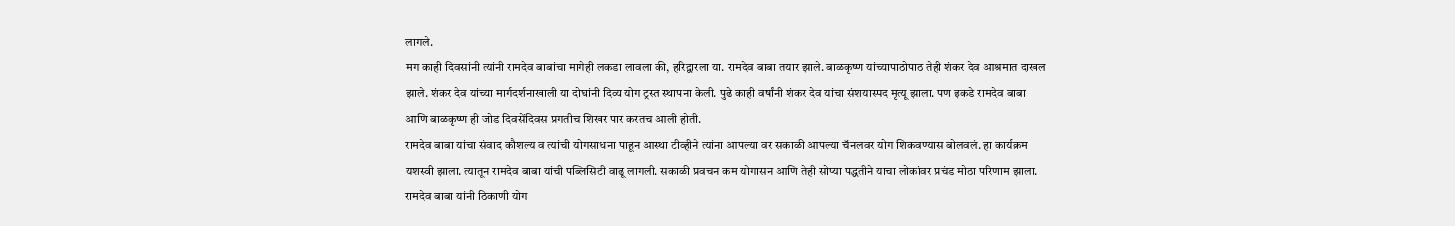लागले.
मग काही दिवसांनी त्यांनी रामदेव बाबांचा मागेही लकडा लावला की, हरिद्वारला या. रामदेव बाबा तयार झाले. बाळकृष्ण यांच्यापाठोपाठ तेही शंकर देव आश्रमात दाखल झाले. शंकर देव यांच्या मार्गदर्शनाखाली या दोघांनी दिव्य योग ट्रस्त स्थापना केली. पुढे काही वर्षांनी शंकर देव यांचा संशयास्पद मृत्यू झाला. पण इकडे रामदेव बाबा आणि बाळकृष्ण ही जोड दिवसेंदिवस प्रगतीच शिखर पार करतच आली होती.
रामदेव बाबा यांचा संवाद कौशल्य व त्यांची योगसाधना पाहून आस्था टीव्हीने त्यांना आपल्या वर सकाळी आपल्या चॅनलवर योग शिकवण्यास बोलवलं. हा कार्यक्रम यशस्वी झाला. त्यातून रामदेव बाबा यांची पब्लिसिटी वाढू लागली. सकाळी प्रवचन कम योगासन आणि तेही सोप्या पद्धतीने याचा लोकांवर प्रचंड मोठा परिणाम झाला.
रामदेव बाबा यांनी ठिकाणी योग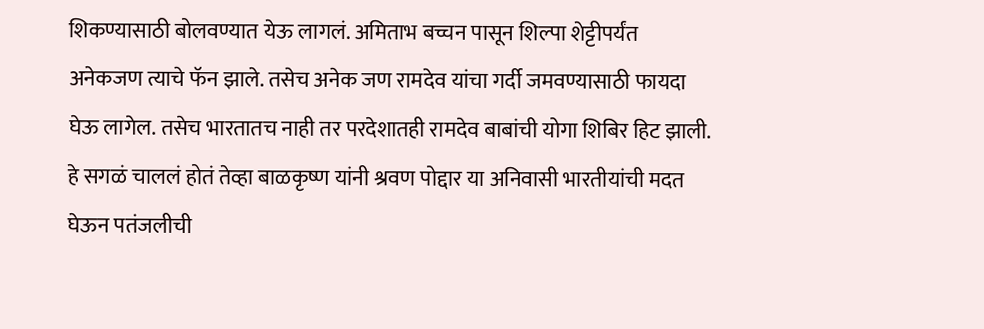शिकण्यासाठी बोलवण्यात येऊ लागलं. अमिताभ बच्चन पासून शिल्पा शेट्टीपर्यंत अनेकजण त्याचे फॅन झाले. तसेच अनेक जण रामदेव यांचा गर्दी जमवण्यासाठी फायदा घेऊ लागेल. तसेच भारतातच नाही तर परदेशातही रामदेव बाबांची योगा शिबिर हिट झाली. हे सगळं चाललं होतं तेव्हा बाळकृष्ण यांनी श्रवण पोद्दार या अनिवासी भारतीयांची मदत घेऊन पतंजलीची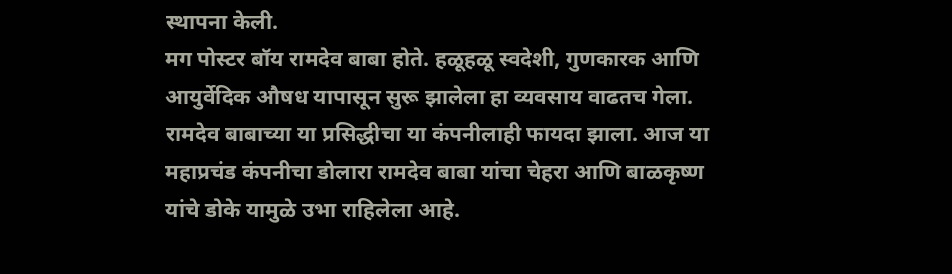स्थापना केली.
मग पोस्टर बॉय रामदेव बाबा होते. हळूहळू स्वदेशी, गुणकारक आणि आयुर्वेदिक औषध यापासून सुरू झालेला हा व्यवसाय वाढतच गेला. रामदेव बाबाच्या या प्रसिद्धीचा या कंपनीलाही फायदा झाला. आज या महाप्रचंड कंपनीचा डोलारा रामदेव बाबा यांचा चेहरा आणि बाळकृष्ण यांचे डोके यामुळे उभा राहिलेला आहे.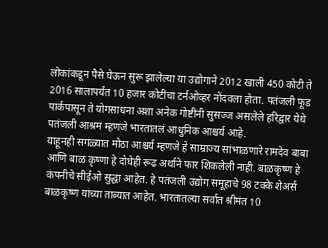लोकांकडून पैसे घेऊन सुरू झालेल्या या उद्योगाने 2012 खाली 450 कोटी ते 2016 सालापर्यंत 10 हजार कोटींचा टर्नओव्हर नोंदवला होता. पतंजली फूड पार्कपासून ते योगसाधना अशा अनेक गोष्टींनी सुसज्ज असलेले हरिद्वार येथे पतंजली आश्रम म्हणजे भारतातलं आधुनिक आश्चर्य आहे.
याहूनही सगळ्यात मोठा आश्चर्य म्हणजे हे साम्राज्य सांभाळणारे रामदेव बाबा आणि बाळ कृष्णा हे दोघेही रूढ अर्थाने फार शिकलेली नाही. बाळकृष्ण हे कंपनीचे सीईओ सुद्धा आहेत. हे पतंजली उद्योग समूहाचे 98 टक्के शेअर्स बाळकृष्ण यांच्या ताब्यात आहेत. भारतातल्या सर्वात श्रीमंत 10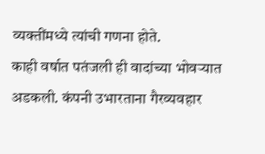व्यक्तींमध्ये त्यांची गणना होते.
काही वर्षात पतंजली ही वादांच्या भोवऱ्यात अडकली. कंपनी उभारताना गैरव्यवहार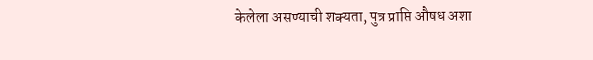केलेला असण्याची शक्यता, पुत्र प्राप्ति औषध अशा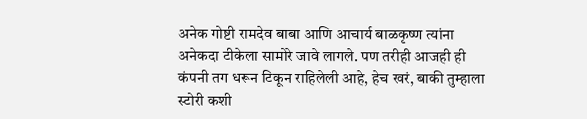अनेक गोष्टी रामदेव बाबा आणि आचार्य बाळकृष्ण त्यांना अनेकदा टीकेला सामोरे जावे लागले. पण तरीही आजही ही कंपनी तग धरून टिकून राहिलेली आहे, हेच खरं, बाकी तुम्हाला स्टोरी कशी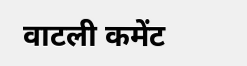वाटली कमेंट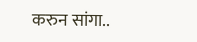करुन सांगा..